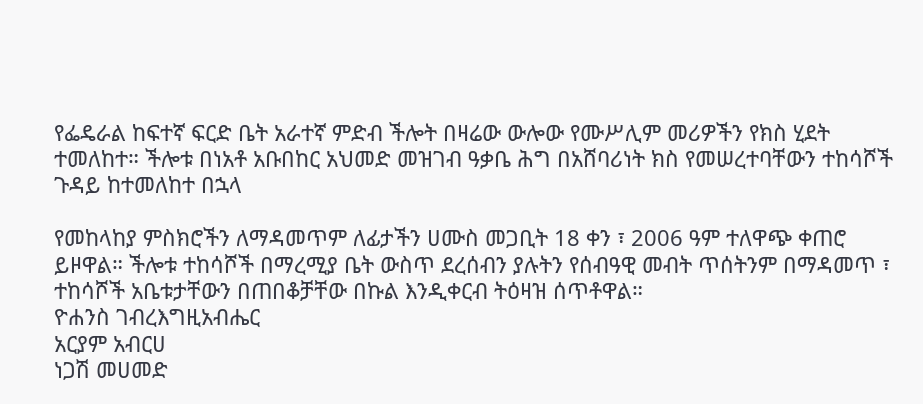የፌዴራል ከፍተኛ ፍርድ ቤት አራተኛ ምድብ ችሎት በዛሬው ውሎው የሙሥሊም መሪዎችን የክስ ሂደት ተመለከተ። ችሎቱ በነአቶ አቡበከር አህመድ መዝገብ ዓቃቤ ሕግ በአሸባሪነት ክስ የመሠረተባቸውን ተከሳሾች ጉዳይ ከተመለከተ በኋላ

የመከላከያ ምስክሮችን ለማዳመጥም ለፊታችን ሀሙስ መጋቢት 18 ቀን ፣ 2006 ዓም ተለዋጭ ቀጠሮ ይዞዋል። ችሎቱ ተከሳሾች በማረሚያ ቤት ውስጥ ደረሰብን ያሉትን የሰብዓዊ መብት ጥሰትንም በማዳመጥ ፣ ተከሳሾች አቤቱታቸውን በጠበቆቻቸው በኩል እንዲቀርብ ትዕዛዝ ሰጥቶዋል።
ዮሐንስ ገብረእግዚአብሔር
አርያም አብርሀ
ነጋሽ መሀመድ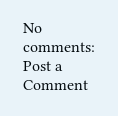No comments:
Post a Comment